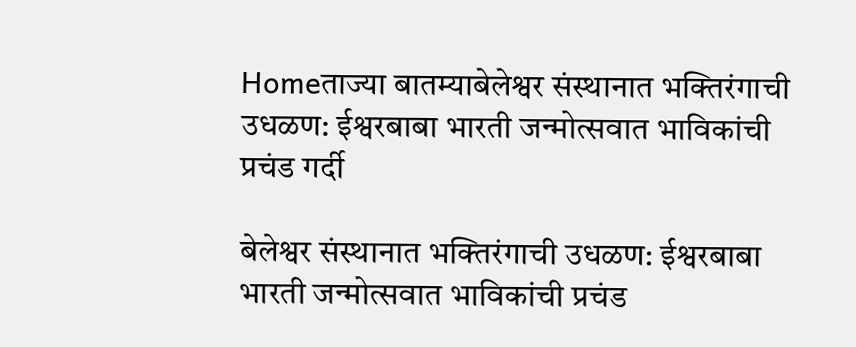Homeताज्या बातम्याबेलेश्वर संस्थानात भक्तिरंगाची उधळण: ईश्वरबाबा भारती जन्मोत्सवात भाविकांची प्रचंड गर्दी

बेलेश्वर संस्थानात भक्तिरंगाची उधळण: ईश्वरबाबा भारती जन्मोत्सवात भाविकांची प्रचंड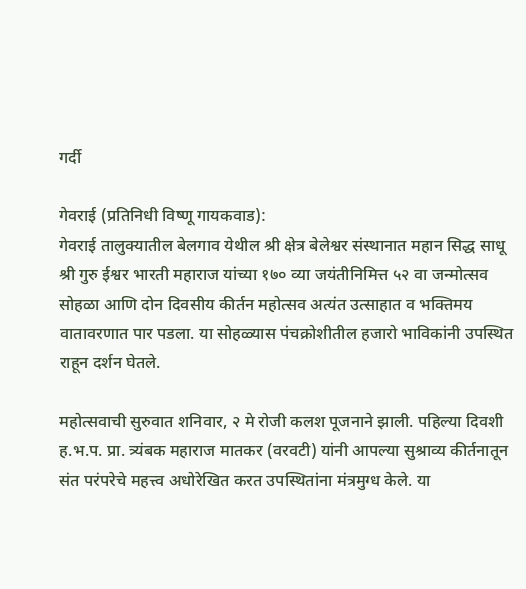गर्दी

गेवराई (प्रतिनिधी विष्णू गायकवाड):
गेवराई तालुक्यातील बेलगाव येथील श्री क्षेत्र बेलेश्वर संस्थानात महान सिद्ध साधू श्री गुरु ईश्वर भारती महाराज यांच्या १७० व्या जयंतीनिमित्त ५२ वा जन्मोत्सव सोहळा आणि दोन दिवसीय कीर्तन महोत्सव अत्यंत उत्साहात व भक्तिमय वातावरणात पार पडला. या सोहळ्यास पंचक्रोशीतील हजारो भाविकांनी उपस्थित राहून दर्शन घेतले.

महोत्सवाची सुरुवात शनिवार, २ मे रोजी कलश पूजनाने झाली. पहिल्या दिवशी ह.भ.प. प्रा. त्र्यंबक महाराज मातकर (वरवटी) यांनी आपल्या सुश्राव्य कीर्तनातून संत परंपरेचे महत्त्व अधोरेखित करत उपस्थितांना मंत्रमुग्ध केले. या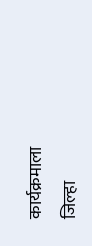कार्यक्रमाला जिल्हा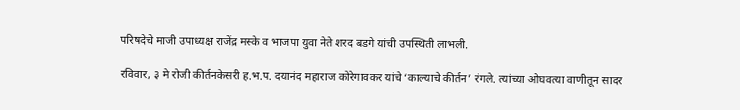परिषदेचे माजी उपाध्यक्ष राजेंद्र मस्के व भाजपा युवा नेते शरद बडगे यांची उपस्थिती लाभली.

रविवार, ३ मे रोजी कीर्तनकेसरी ह.भ.प. दयानंद महाराज कोरेगावकर यांचे ‘काल्याचे कीर्तन’ रंगले. त्यांच्या ओघवत्या वाणीतून सादर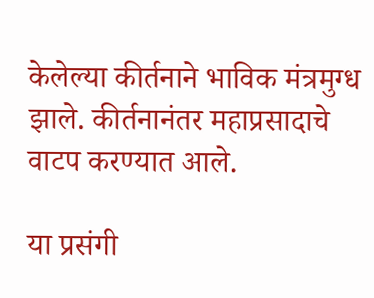केलेल्या कीर्तनाने भाविक मंत्रमुग्ध झाले. कीर्तनानंतर महाप्रसादाचे वाटप करण्यात आले.

या प्रसंगी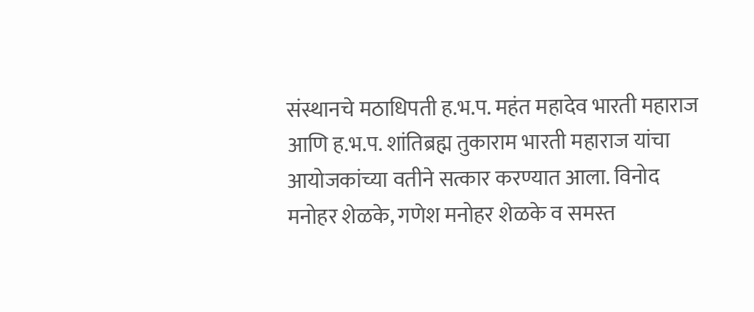संस्थानचे मठाधिपती ह.भ.प. महंत महादेव भारती महाराज आणि ह.भ.प. शांतिब्रह्म तुकाराम भारती महाराज यांचा आयोजकांच्या वतीने सत्कार करण्यात आला. विनोद मनोहर शेळके, गणेश मनोहर शेळके व समस्त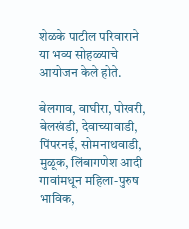शेळके पाटील परिवाराने या भव्य सोहळ्याचे आयोजन केले होते.

बेलगाव, वाघीरा, पोखरी, बेलखंडी, देवाच्यावाडी, पिंपरनई, सोमनाथवाडी, मुळूक, लिंबागणेश आदी गावांमधून महिला-पुरुष भाविक,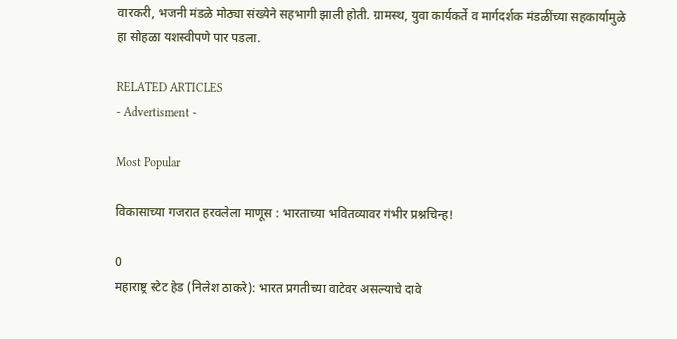वारकरी, भजनी मंडळे मोठ्या संख्येने सहभागी झाली होती. ग्रामस्थ, युवा कार्यकर्ते व मार्गदर्शक मंडळींच्या सहकार्यामुळे हा सोहळा यशस्वीपणे पार पडला.

RELATED ARTICLES
- Advertisment -

Most Popular

विकासाच्या गजरात हरवलेला माणूस : भारताच्या भवितव्यावर गंभीर प्रश्नचिन्ह!

0
महाराष्ट्र स्टेट हेड (निलेश ठाकरे): भारत प्रगतीच्या वाटेवर असल्याचे दावे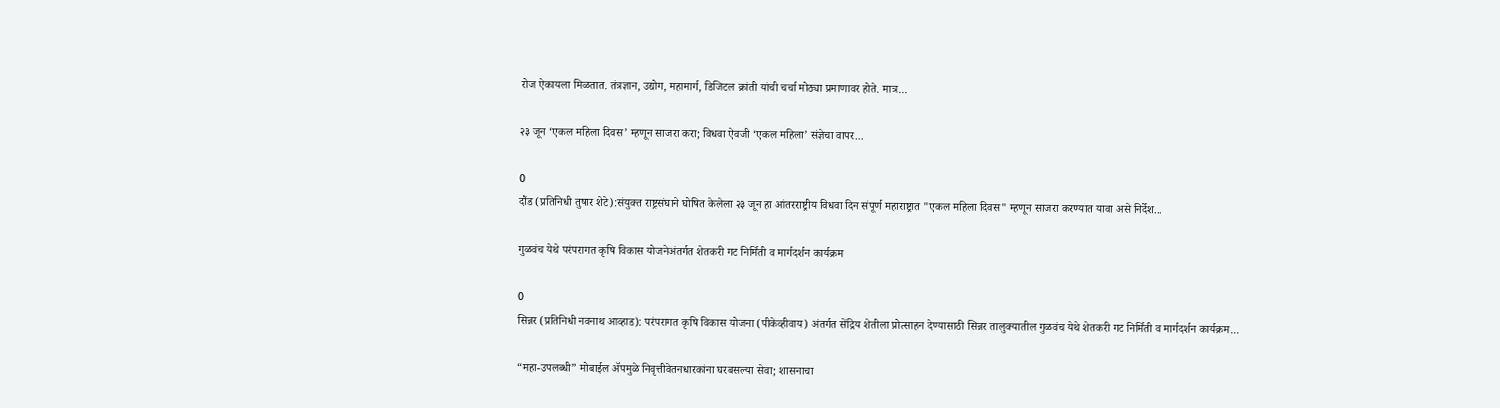रोज ऐकायला मिळतात. तंत्रज्ञान, उद्योग, महामार्ग, डिजिटल क्रांती यांची चर्चा मोठ्या प्रमाणावर होते. मात्र...

२३ जून ‘एकल महिला दिवस’ म्हणून साजरा करा; विधवा ऐवजी ‘एकल महिला’ संज्ञेचा वापर...

0
दौंड (प्रतिनिधी तुषार शेटे):संयुक्त राष्ट्रसंघाने घोषित केलेला २३ जून हा आंतरराष्ट्रीय विधवा दिन संपूर्ण महाराष्ट्रात "एकल महिला दिवस" म्हणून साजरा करण्यात यावा असे निर्देश...

गुळवंच येथे परंपरागत कृषि विकास योजनेअंतर्गत शेतकरी गट निर्मिती व मार्गदर्शन कार्यक्रम

0
सिन्नर (प्रतिनिधी नवनाथ आव्हाड): परंपरागत कृषि विकास योजना (पीकेव्हीवाय) अंतर्गत सेंद्रिय शेतीला प्रोत्साहन देण्यासाठी सिन्नर तालुक्यातील गुळवंच येथे शेतकरी गट निर्मिती व मार्गदर्शन कार्यक्रम...

“महा-उपलब्धी” मोबाईल ॲपमुळे निवृत्तीवेतनधारकांना घरबसल्या सेवा; शासनाचा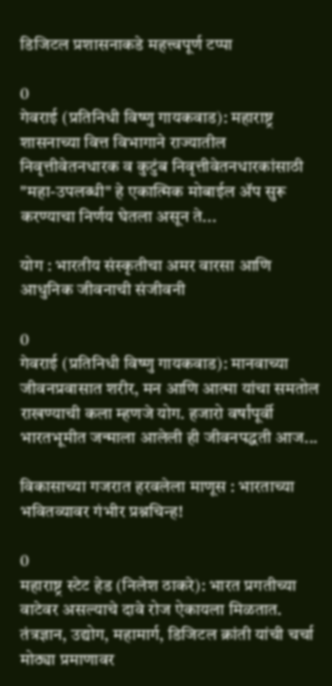डिजिटल प्रशासनाकडे महत्त्वपूर्ण टप्पा

0
गेवराई (प्रतिनिधी विष्णु गायकवाड): महाराष्ट्र शासनाच्या वित्त विभागाने राज्यातील निवृत्तीवेतनधारक व कुटुंब निवृत्तीवेतनधारकांसाठी "महा-उपलब्धी" हे एकात्मिक मोबाईल ॲप सुरू करण्याचा निर्णय घेतला असून ते...

योग : भारतीय संस्कृतीचा अमर वारसा आणि आधुनिक जीवनाची संजीवनी

0
गेवराई (प्रतिनिधी विष्णु गायकवाड): मानवाच्या जीवनप्रवासात शरीर, मन आणि आत्मा यांचा समतोल राखण्याची कला म्हणजे योग. हजारो वर्षांपूर्वी भारतभूमीत जन्माला आलेली ही जीवनपद्धती आज...

विकासाच्या गजरात हरवलेला माणूस : भारताच्या भवितव्यावर गंभीर प्रश्नचिन्ह!

0
महाराष्ट्र स्टेट हेड (निलेश ठाकरे): भारत प्रगतीच्या वाटेवर असल्याचे दावे रोज ऐकायला मिळतात. तंत्रज्ञान, उद्योग, महामार्ग, डिजिटल क्रांती यांची चर्चा मोठ्या प्रमाणावर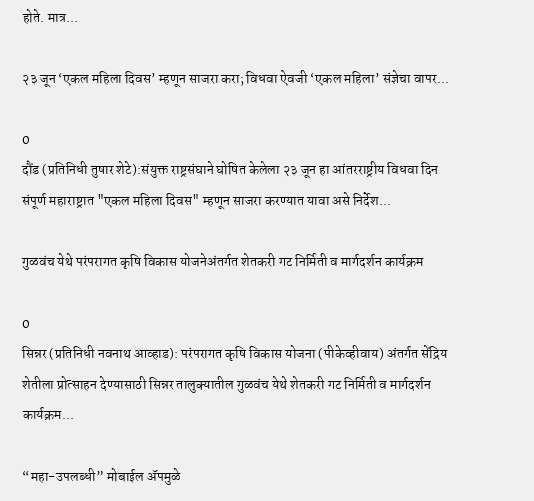होते. मात्र...

२३ जून ‘एकल महिला दिवस’ म्हणून साजरा करा; विधवा ऐवजी ‘एकल महिला’ संज्ञेचा वापर...

0
दौंड (प्रतिनिधी तुषार शेटे):संयुक्त राष्ट्रसंघाने घोषित केलेला २३ जून हा आंतरराष्ट्रीय विधवा दिन संपूर्ण महाराष्ट्रात "एकल महिला दिवस" म्हणून साजरा करण्यात यावा असे निर्देश...

गुळवंच येथे परंपरागत कृषि विकास योजनेअंतर्गत शेतकरी गट निर्मिती व मार्गदर्शन कार्यक्रम

0
सिन्नर (प्रतिनिधी नवनाथ आव्हाड): परंपरागत कृषि विकास योजना (पीकेव्हीवाय) अंतर्गत सेंद्रिय शेतीला प्रोत्साहन देण्यासाठी सिन्नर तालुक्यातील गुळवंच येथे शेतकरी गट निर्मिती व मार्गदर्शन कार्यक्रम...

“महा-उपलब्धी” मोबाईल ॲपमुळे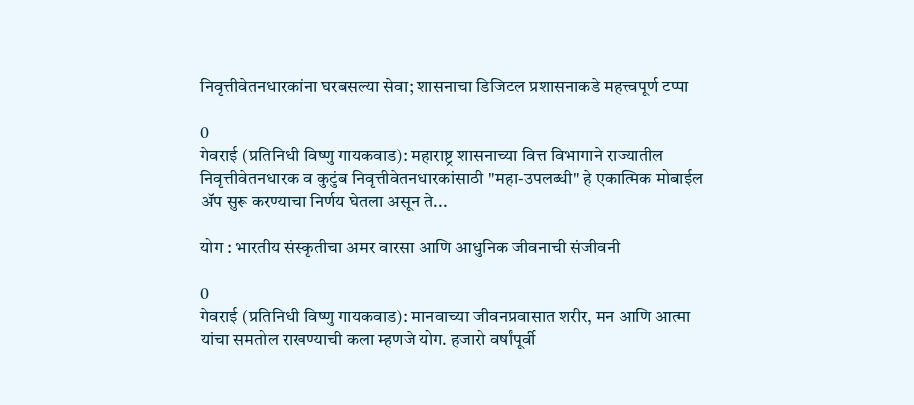निवृत्तीवेतनधारकांना घरबसल्या सेवा; शासनाचा डिजिटल प्रशासनाकडे महत्त्वपूर्ण टप्पा

0
गेवराई (प्रतिनिधी विष्णु गायकवाड): महाराष्ट्र शासनाच्या वित्त विभागाने राज्यातील निवृत्तीवेतनधारक व कुटुंब निवृत्तीवेतनधारकांसाठी "महा-उपलब्धी" हे एकात्मिक मोबाईल ॲप सुरू करण्याचा निर्णय घेतला असून ते...

योग : भारतीय संस्कृतीचा अमर वारसा आणि आधुनिक जीवनाची संजीवनी

0
गेवराई (प्रतिनिधी विष्णु गायकवाड): मानवाच्या जीवनप्रवासात शरीर, मन आणि आत्मा यांचा समतोल राखण्याची कला म्हणजे योग. हजारो वर्षांपूर्वी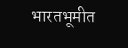भारतभूमीत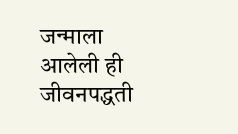जन्माला आलेली ही जीवनपद्धती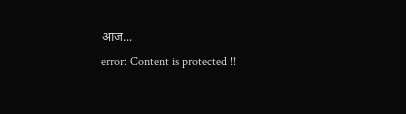आज...
error: Content is protected !!